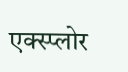एक्स्प्लोर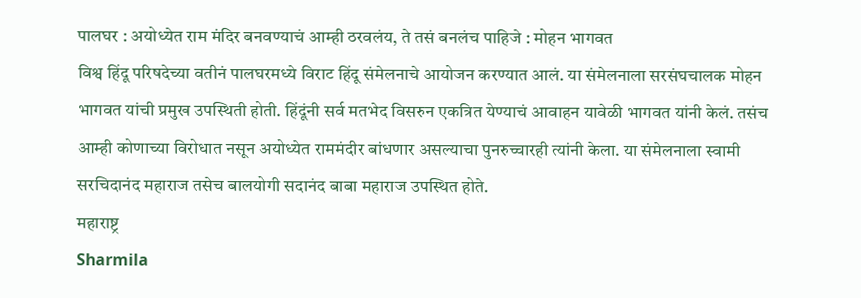पालघर : अयोध्येत राम मंदिर बनवण्याचं आम्ही ठरवलंय, ते तसं बनलंच पाहिजे : मोहन भागवत
विश्व हिंदू परिषदेच्या वतीनं पालघरमध्ये विराट हिंदू संमेलनाचे आयोजन करण्यात आलं. या संमेलनाला सरसंघचालक मोहन भागवत यांची प्रमुख उपस्थिती होती. हिंदूंनी सर्व मतभेद विसरुन एकत्रित येण्याचं आवाहन यावेळी भागवत यांनी केलं. तसंच आम्ही कोणाच्या विरोधात नसून अयोध्येत राममंदीर बांधणार असल्याचा पुनरुच्चारही त्यांनी केला. या संमेलनाला स्वामी सरचिदानंद महाराज तसेच बालयोगी सदानंद बाबा महाराज उपस्थित होते.
महाराष्ट्र
Sharmila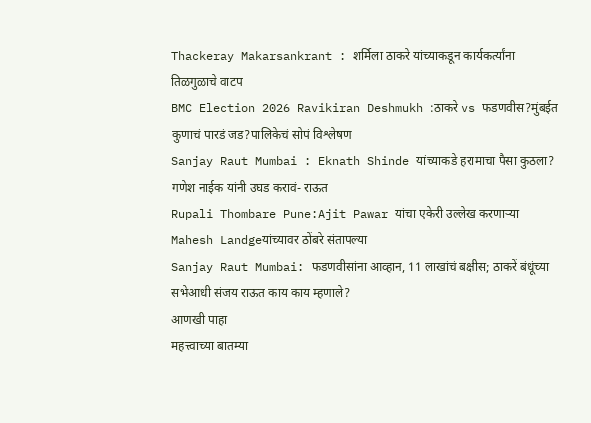Thackeray Makarsankrant : शर्मिला ठाकरे यांच्याकडून कार्यकर्त्यांना तिळगुळाचे वाटप
BMC Election 2026 Ravikiran Deshmukh :ठाकरे vs फडणवीस?मुंबईत कुणाचं पारडं जड?पालिकेचं सोपं विश्लेषण
Sanjay Raut Mumbai : Eknath Shinde यांच्याकडे हरामाचा पैसा कुठला? गणेश नाईक यांनी उघड करावं- राऊत
Rupali Thombare Pune:Ajit Pawar यांचा एकेरी उल्लेख करणाऱ्या Mahesh Landgeयांच्यावर ठोंबरे संतापल्या
Sanjay Raut Mumbai: फडणवीसांना आव्हान, 11 लाखांचं बक्षीस; ठाकरें बंधूंच्या सभेआधी संजय राऊत काय काय म्हणाले?
आणखी पाहा
महत्त्वाच्या बातम्या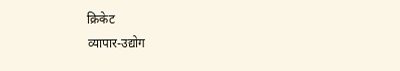क्रिकेट
व्यापार-उद्योग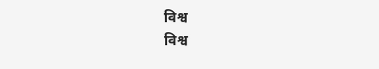विश्व
विश्व